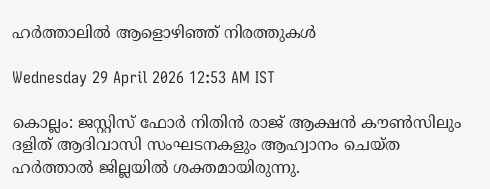ഹർത്താലിൽ ആളൊഴിഞ്ഞ് നിരത്തുകൾ

Wednesday 29 April 2026 12:53 AM IST

കൊല്ലം: ജസ്റ്റിസ് ഫോർ നിതിൻ രാജ് ആക്ഷൻ കൗൺസിലും ദളിത് ആദിവാസി സംഘടനകളും ആഹ്വാനം ചെയ്ത ഹർത്താൽ ജില്ലയിൽ ശക്തമായിരുന്നു.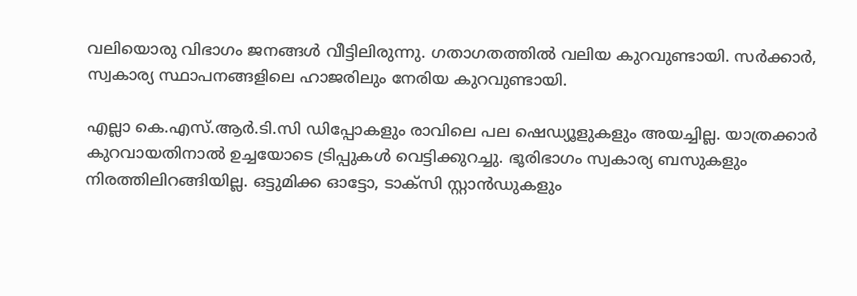വലിയൊരു വിഭാഗം ജനങ്ങൾ വീട്ടിലിരുന്നു. ഗതാഗതത്തിൽ വലിയ കുറവുണ്ടായി. സർക്കാർ, സ്വകാര്യ സ്ഥാപനങ്ങളിലെ ഹാജരിലും നേരിയ കുറവുണ്ടായി.

എല്ലാ കെ.എസ്.ആർ.ടി.സി ഡിപ്പോകളും രാവിലെ പല ഷെഡ്യൂളുകളും അയച്ചില്ല. യാത്രക്കാർ കുറവായതിനാൽ ഉച്ചയോടെ ട്രിപ്പുകൾ വെട്ടിക്കുറച്ചു. ഭൂരിഭാഗം സ്വകാര്യ ബസുകളും നിരത്തിലിറങ്ങിയില്ല. ഒട്ടുമിക്ക ഓട്ടോ, ടാക്സി സ്റ്റാൻഡുകളും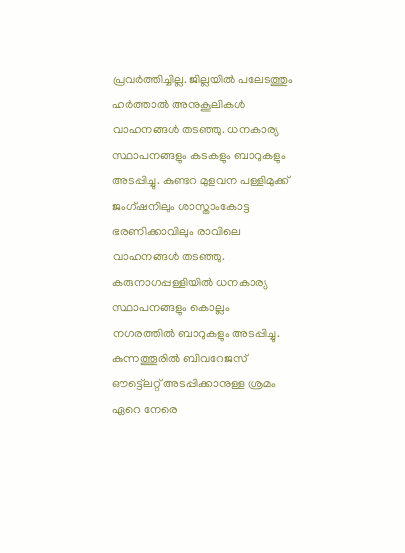പ്രവർത്തിച്ചില്ല. ജില്ലയിൽ പലേടത്തും ഹർത്താൽ അനുകൂലികൾ വാഹനങ്ങൾ തടഞ്ഞു. ധനകാര്യ സ്ഥാപനങ്ങളും കടകളും ബാറുകളും അടപ്പിച്ചു. കുണ്ടറ മുളവന പള്ളിമുക്ക് ജംഗ്ഷനിലും ശാസ്താംകോട്ട ഭരണിക്കാവിലും രാവിലെ വാഹനങ്ങൾ തടഞ്ഞു. കരുനാഗപ്പള്ളിയിൽ ധനകാര്യ സ്ഥാപനങ്ങളും കൊല്ലം നഗരത്തിൽ ബാറുകളും അടപ്പിച്ചു. കുന്നത്തൂരിൽ ബിവറേജസ് ഔട്ട്ലെറ്റ് അടപ്പിക്കാനുള്ള ശ്രമം ഏറെ നേരെ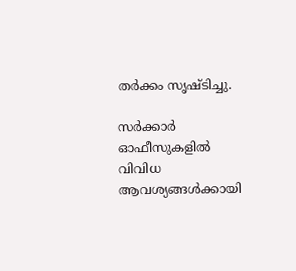തർക്കം സൃഷ്ടിച്ചു.

സർക്കാർ ഓഫീസുകളിൽ വിവിധ ആവശ്യങ്ങൾക്കായി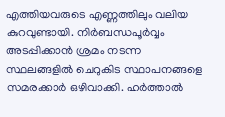എത്തിയവരുടെ എണ്ണത്തിലും വലിയ കുറവുണ്ടായി. നിർബന്ധപൂർവ്വം അടപ്പിക്കാൻ ശ്രമം നടന്ന സ്ഥലങ്ങളിൽ ചെറുകിട സ്ഥാപനങ്ങളെ സമരക്കാർ ഒഴിവാക്കി. ഹർത്താൽ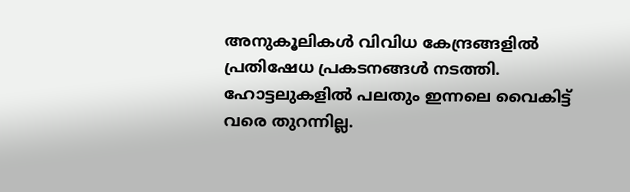അനുകൂലികൾ വിവിധ കേന്ദ്രങ്ങളിൽ പ്രതിഷേധ പ്രകടനങ്ങൾ നടത്തി. ഹോട്ടലുകളിൽ പലതും ഇന്നലെ വൈകിട്ട് വരെ തുറന്നില്ല.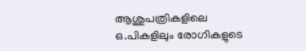ആശുപത്രികളിലെ ഒ.പികളിലും രോഗികളുടെ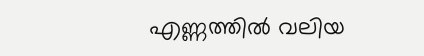എണ്ണത്തിൽ വലിയ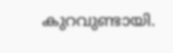കുറവുണ്ടായി.